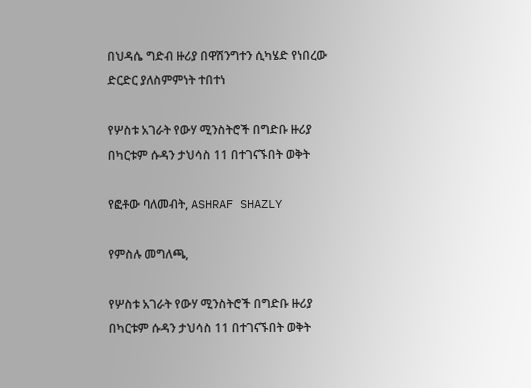በህዳሴ ግድብ ዙሪያ በዋሽንግተን ሲካሄድ የነበረው ድርድር ያለስምምነት ተበተነ

የሦስቱ አገራት የውሃ ሚንስትሮች በግድቡ ዙሪያ በካርቱም ሱዳን ታህሳስ 11 በተገናኙበት ወቅት

የፎቶው ባለመብት, ASHRAF SHAZLY

የምስሉ መግለጫ,

የሦስቱ አገራት የውሃ ሚንስትሮች በግድቡ ዙሪያ በካርቱም ሱዳን ታህሳስ 11 በተገናኙበት ወቅት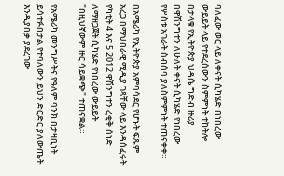ባለፈው ወር ላይ ለቀናት ሲካሄድ በነበረው ውይይት ላይ የተደረሰውን ስምምነት ተከትሎ በታላቁ የኢትዮጵያ ህዳሴ ግድብ ዙሪያ በዋሽንግተን ለሁለት ቀናት ሲካሄድ የነበረው የሦስቱ አገራት ስብሰባ ያለስምምነት ተጠናቀቀ።

በአሜሪካ የኢትዮጵያ አምባሳደር የሆኑት ፍጹም አረጋ በማህበራዊ ሚዲያ ገጻቸው ላይ እንዳሰፈሩት የካቲት 4 እና 5 2012 ዋሽንግተን ረቂቅ ሰነድ ለማዘጋጀት ሲካሄድ የነበረው ውይይት "በዚህኛውም ዙር ሳይቋጭ" ተጠናቋል።

የአሜሪካ መንግሥትና የዓለም ባንክ በታዛቢነት ይሳተፉበታል የተባለውን ይህን ድርድር ያለውጤት እንዲያበቃ ያደረገው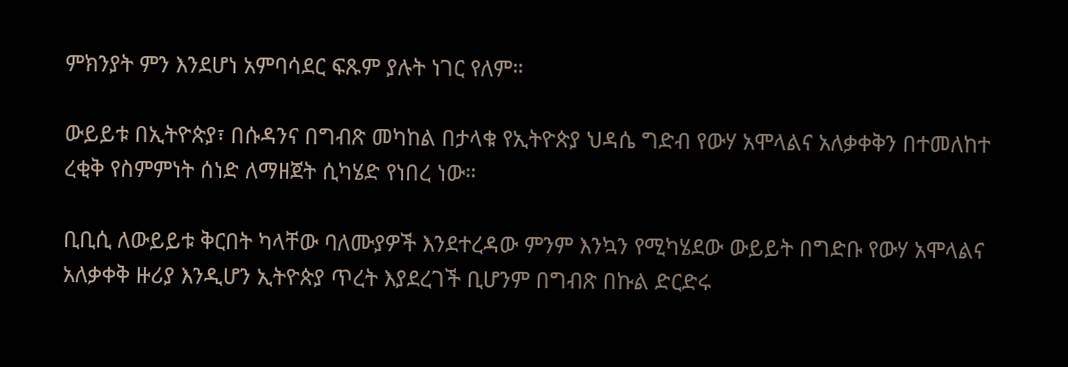ምክንያት ምን እንደሆነ አምባሳደር ፍጹም ያሉት ነገር የለም።

ውይይቱ በኢትዮጵያ፣ በሱዳንና በግብጽ መካከል በታላቁ የኢትዮጵያ ህዳሴ ግድብ የውሃ አሞላልና አለቃቀቅን በተመለከተ ረቂቅ የስምምነት ሰነድ ለማዘጀት ሲካሄድ የነበረ ነው።

ቢቢሲ ለውይይቱ ቅርበት ካላቸው ባለሙያዎች እንደተረዳው ምንም እንኳን የሚካሄደው ውይይት በግድቡ የውሃ አሞላልና አለቃቀቅ ዙሪያ እንዲሆን ኢትዮጵያ ጥረት እያደረገች ቢሆንም በግብጽ በኩል ድርድሩ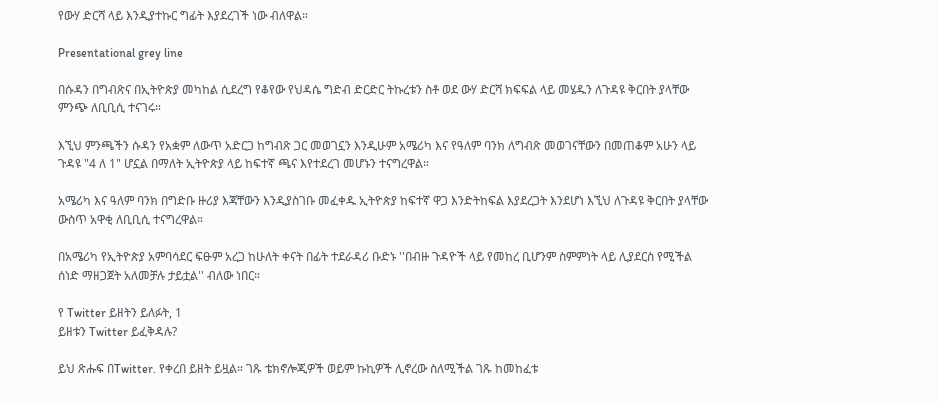የውሃ ድርሻ ላይ እንዲያተኩር ግፊት እያደረገች ነው ብለዋል።

Presentational grey line

በሱዳን በግብጽና በኢትዮጵያ መካከል ሲደረግ የቆየው የህዳሴ ግድብ ድርድር ትኩረቱን ስቶ ወደ ውሃ ድርሻ ክፍፍል ላይ መሄዱን ለጉዳዩ ቅርበት ያላቸው ምንጭ ለቢቢሲ ተናገሩ።

እኚህ ምንጫችን ሱዳን የአቋም ለውጥ አድርጋ ከግብጽ ጋር መወገኗን እንዲሁም አሜሪካ እና የዓለም ባንክ ለግብጽ መወገናቸውን በመጠቆም አሁን ላይ ጉዳዩ "4 ለ 1" ሆኗል በማለት ኢትዮጵያ ላይ ከፍተኛ ጫና እየተደረገ መሆኑን ተናግረዋል።

አሜሪካ እና ዓለም ባንክ በግድቡ ዙሪያ እጃቸውን እንዲያስገቡ መፈቀዱ ኢትዮጵያ ከፍተኛ ዋጋ እንድትከፍል እያደረጋት እንደሆነ እኚህ ለጉዳዩ ቅርበት ያላቸው ውስጥ አዋቂ ለቢቢሲ ተናግረዋል።

በአሜሪካ የኢትዮጵያ አምባሳደር ፍፁም አረጋ ከሁለት ቀናት በፊት ተደራዳሪ ቡድኑ ''በብዙ ጉዳዮች ላይ የመከረ ቢሆንም ስምምነት ላይ ሊያደርስ የሚችል ሰነድ ማዘጋጀት አለመቻሉ ታይቷል'' ብለው ነበር።

የ Twitter ይዘትን ይለፉት, 1
ይዘቱን Twitter ይፈቅዳሉ?

ይህ ጽሑፍ በTwitter. የቀረበ ይዘት ይዟል። ገጹ ቴክኖሎጂዎች ወይም ኩኪዎች ሊኖረው ስለሚችል ገጹ ከመከፈቱ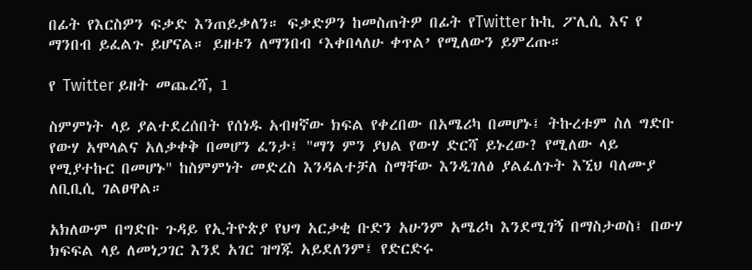በፊት የእርስዎን ፍቃድ እንጠይቃለን። ፍቃድዎን ከመስጠትዎ በፊት የTwitter ኩኪ ፖሊሲ እና የ ማንበብ ይፈልጉ ይሆናል። ይዘቱን ለማንበብ ‘እቀበላለሁ ቀጥል’ የሚለውን ይምረጡ።

የ Twitter ይዘት መጨረሻ, 1

ስምምነት ላይ ያልተደረሰበት የሰነዱ አብዛኛው ክፍል የቀረበው በአሜሪካ በመሆኑ፤ ትኩረቱም ስለ ግድቡ የውሃ አሞላልና አለቃቀቅ በመሆን ፈንታ፤ "ማን ምን ያህል የውሃ ድርሻ ይኑረው? የሚለው ላይ የሚያተኩር በመሆኑ" ከስምምነት መድረስ እንዳልተቻለ ስማቸው እንዲገለፅ ያልፈለጉት እኚህ ባለሙያ ለቢቢሲ ገልፀዋል።

አክለውም በግድቡ ጉዳይ የኢትዮጵያ የህግ አርቃቂ ቡድን አሁንም አሜሪካ እንደሚገኝ በማስታወስ፤ በውሃ ክፍፍል ላይ ለመነጋገር እንደ አገር ዝግጁ አይደለንም፤ የድርድሩ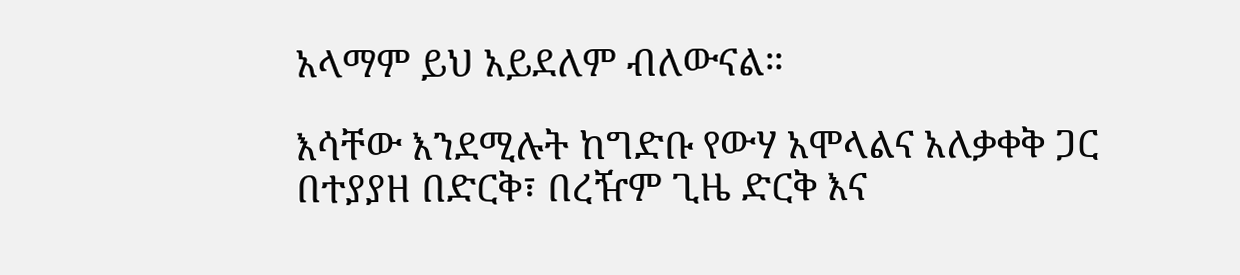አላማም ይህ አይደለም ብለውናል።

እሳቸው እንደሚሉት ከግድቡ የውሃ አሞላልና አለቃቀቅ ጋር በተያያዘ በድርቅ፣ በረዥም ጊዜ ድርቅ እና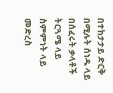በተከታታይ ድርቅ በሚሉት ሰነዱ ላይ በሰፈሩት ቃላቶች ትርጓሜ ላይ ስምምነት ላይ መድረስ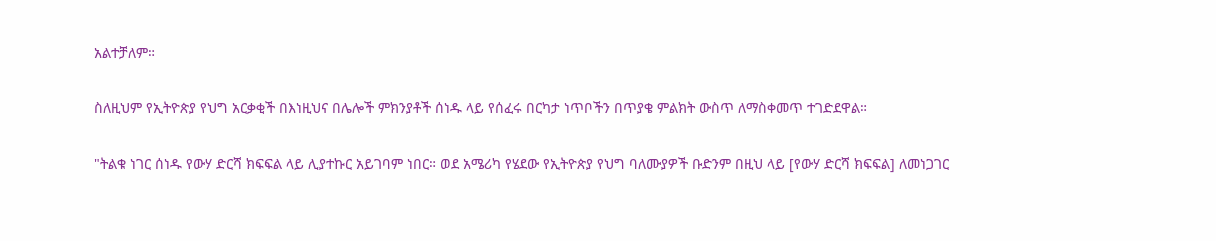አልተቻለም።

ስለዚህም የኢትዮጵያ የህግ አርቃቂች በእነዚህና በሌሎች ምክንያቶች ሰነዱ ላይ የሰፈሩ በርካታ ነጥቦችን በጥያቄ ምልክት ውስጥ ለማስቀመጥ ተገድደዋል።

"ትልቁ ነገር ሰነዱ የውሃ ድርሻ ክፍፍል ላይ ሊያተኩር አይገባም ነበር። ወደ አሜሪካ የሄደው የኢትዮጵያ የህግ ባለሙያዎች ቡድንም በዚህ ላይ [የውሃ ድርሻ ክፍፍል] ለመነጋገር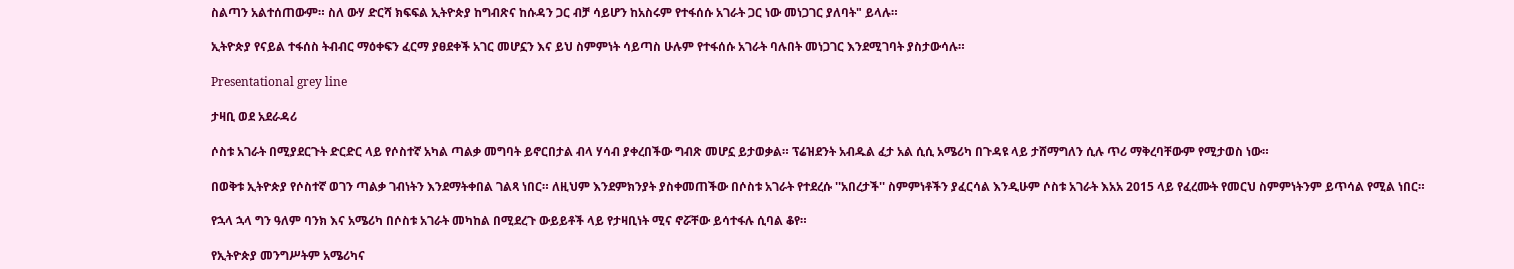ስልጣን አልተሰጠውም። ስለ ውሃ ድርሻ ክፍፍል ኢትዮጵያ ከግብጽና ከሱዳን ጋር ብቻ ሳይሆን ከአስሩም የተፋሰሱ አገራት ጋር ነው መነጋገር ያለባት" ይላሉ።

ኢትዮጵያ የናይል ተፋሰስ ትብብር ማዕቀፍን ፈርማ ያፀደቀች አገር መሆኗን እና ይህ ስምምነት ሳይጣስ ሁሉም የተፋሰሱ አገራት ባሉበት መነጋገር እንደሚገባት ያስታውሳሉ።

Presentational grey line

ታዛቢ ወደ አደራዳሪ

ሶስቱ አገራት በሚያደርጉት ድርድር ላይ የሶስተኛ አካል ጣልቃ መግባት ይኖርበታል ብላ ሃሳብ ያቀረበችው ግብጽ መሆኗ ይታወቃል። ፕሬዝደንት አብዱል ፈታ አል ሲሲ አሜሪካ በጉዳዩ ላይ ታሸማግለን ሲሉ ጥሪ ማቅረባቸውም የሚታወስ ነው።

በወቅቱ ኢትዮጵያ የሶስተኛ ወገን ጣልቃ ገብነትን እንደማትቀበል ገልጻ ነበር። ለዚህም እንደምክንያት ያስቀመጠችው በሶስቱ አገራት የተደረሱ ''አበረታች'' ስምምነቶችን ያፈርሳል እንዲሁም ሶስቱ አገራት እአአ 2015 ላይ የፈረሙት የመርህ ስምምነትንም ይጥሳል የሚል ነበር።

የኋላ ኋላ ግን ዓለም ባንክ እና አሜሪካ በሶስቱ አገራት መካከል በሚደረጉ ውይይቶች ላይ የታዛቢነት ሚና ኖሯቸው ይሳተፋሉ ሲባል ቆየ።

የኢትዮጵያ መንግሥትም አሜሪካና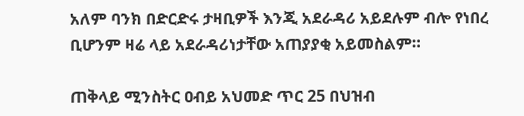አለም ባንክ በድርድሩ ታዛቢዎች እንጂ አደራዳሪ አይደሉም ብሎ የነበረ ቢሆንም ዛሬ ላይ አደራዳሪነታቸው አጠያያቂ አይመስልም።

ጠቅላይ ሚንስትር ዐብይ አህመድ ጥር 25 በህዝብ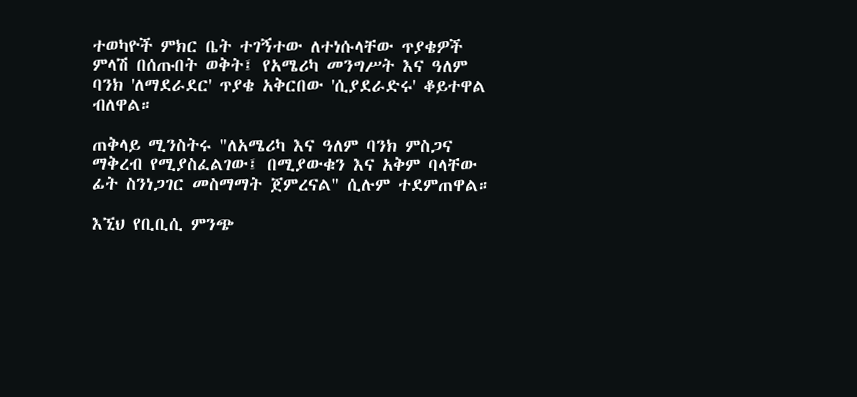ተወካዮች ምክር ቤት ተገኝተው ለተነሱላቸው ጥያቄዎች ምላሽ በሰጡበት ወቅት፤ የአሜሪካ መንግሥት እና ዓለም ባንክ 'ለማደራደር' ጥያቄ አቅርበው 'ሲያደራድሩ' ቆይተዋል ብለዋል።

ጠቅላይ ሚንስትሩ "ለአሜሪካ እና ዓለም ባንክ ምስጋና ማቅረብ የሚያስፈልገው፤ በሚያውቁን እና አቅም ባላቸው ፊት ስንነጋገር መስማማት ጀምረናል" ሲሉም ተደምጠዋል።

እኚህ የቢቢሲ ምንጭ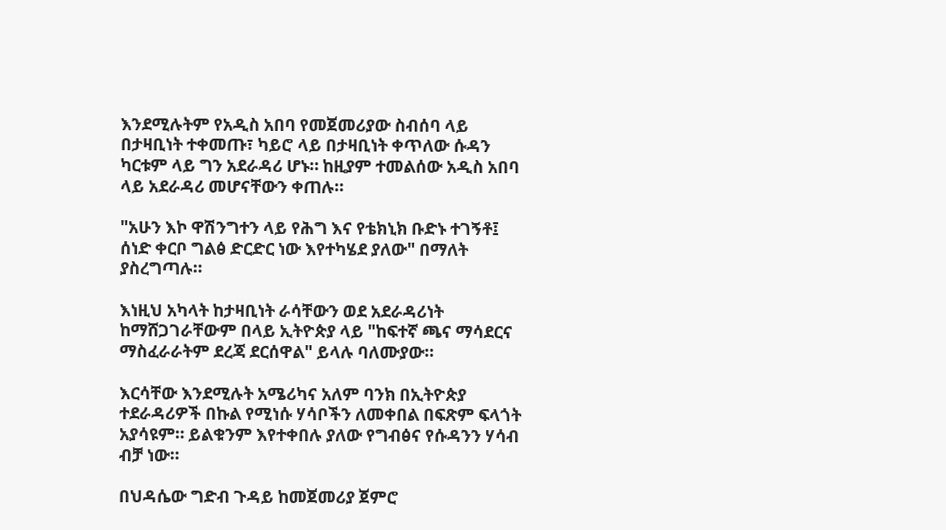እንደሚሉትም የአዲስ አበባ የመጀመሪያው ስብሰባ ላይ በታዛቢነት ተቀመጡ፣ ካይሮ ላይ በታዛቢነት ቀጥለው ሱዳን ካርቱም ላይ ግን አደራዳሪ ሆኑ። ከዚያም ተመልሰው አዲስ አበባ ላይ አደራዳሪ መሆናቸውን ቀጠሉ።

"አሁን እኮ ዋሽንግተን ላይ የሕግ እና የቴክኒክ ቡድኑ ተገኝቶ፤ ሰነድ ቀርቦ ግልፅ ድርድር ነው እየተካሄደ ያለው" በማለት ያስረግጣሉ።

እነዚህ አካላት ከታዛቢነት ራሳቸውን ወደ አደራዳሪነት ከማሸጋገራቸውም በላይ ኢትዮጵያ ላይ "ከፍተኛ ጫና ማሳደርና ማስፈራራትም ደረጃ ደርሰዋል" ይላሉ ባለሙያው።

እርሳቸው እንደሚሉት አሜሪካና አለም ባንክ በኢትዮጵያ ተደራዳሪዎች በኩል የሚነሱ ሃሳቦችን ለመቀበል በፍጽም ፍላጎት አያሳዩም። ይልቁንም እየተቀበሉ ያለው የግብፅና የሱዳንን ሃሳብ ብቻ ነው።

በህዳሴው ግድብ ጉዳይ ከመጀመሪያ ጀምሮ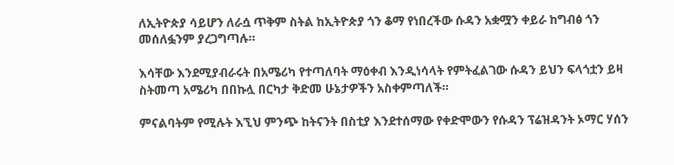ለኢትዮጵያ ሳይሆን ለራሷ ጥቅም ስትል ከኢትዮጵያ ጎን ቆማ የነበረችው ሱዳን አቋሟን ቀይራ ከግብፅ ጎን መሰለፏንም ያረጋግጣሉ።

እሳቸው እንደሚያብራሩት በአሜሪካ የተጣለባት ማዕቀብ እንዲነሳላት የምትፈልገው ሱዳን ይህን ፍላጎቷን ይዛ ስትመጣ አሜሪካ በበኩሏ በርካታ ቅድመ ሁኔታዎችን አስቀምጣለች።

ምናልባትም የሚሉት እኚህ ምንጭ ከትናንት በስቲያ እንደተሰማው የቀድሞውን የሱዳን ፕሬዝዳንት ኦማር ሃሰን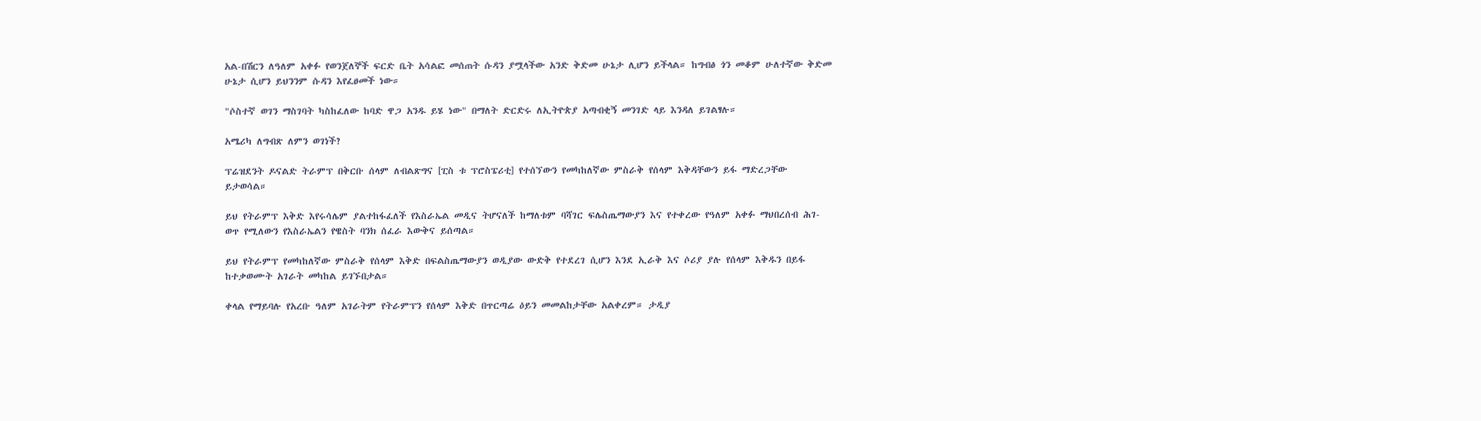አል-በሽርን ለዓለም አቀፉ የወንጀለኞች ፍርድ ቤት አሳልፎ መሰጠት ሱዳን ያሟላችው አንድ ቅድመ ሁኔታ ሊሆን ይችላል። ከግብፅ ጎን መቆም ሁለተኛው ቅድመ ሁኔታ ሲሆን ይህንንም ሱዳን እየፈፀመች ነው።

"ሶስተኛ ወገን ማስገባት ካስከፈለው ከባድ ዋጋ አንዱ ይሄ ነው" በማለት ድርድሩ ለኢትዮጵያ አጣብቂኝ መንገድ ላይ እንዳለ ይገልፃሉ።

አሜሪካ ለግብጽ ለምን ወገነች?

ፕሬዝደንት ዶናልድ ትራምፕ በቅርቡ ሰላም ለብልጽግና [ፒስ ቱ ፕሮስፔሪቲ] የተሰኘውን የመካከለኛው ምስራቅ የሰላም እቅዳቸውን ይፋ ማድረጋቸው ይታወሳል።

ይህ የትራምፕ እቅድ እየሩሳሌም ያልተከፋፈለች የእስራኤል መዲና ትሆናለች ከማለቱም ባሻገር ፍሌስጤማውያን እና የተቀረው የዓለም አቀፉ ማህበረሰብ ሕገ-ወጥ የሚለውን የእስራኤልን የዌስት ባንክ ሰፈራ እውቅና ይሰጣል።

ይህ የትራምፕ የመካከለኛው ምስራቅ የሰላም እቅድ በፍልስጤማውያን ወዲያው ውድቅ የተደረገ ሲሆን እንደ ኢራቅ እና ሶሪያ ያሉ የሰላም እቅዱን በይፋ ከተቃወሙት አገራት መካከል ይገኙበታል።

ቀላል የማይባሉ የአረቡ ዓለም አገራትም የትራምፕን የሰላም እቅድ በጥርጣሬ ዕይን መመልከታቸው አልቀረም። ታዲያ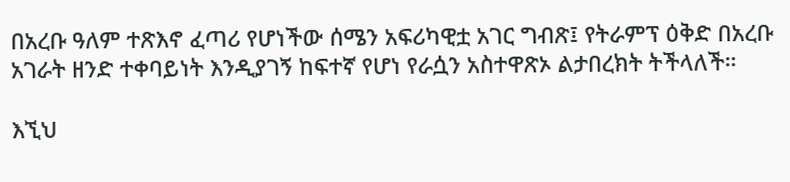በአረቡ ዓለም ተጽእኖ ፈጣሪ የሆነችው ሰሜን አፍሪካዊቷ አገር ግብጽ፤ የትራምፕ ዕቅድ በአረቡ አገራት ዘንድ ተቀባይነት እንዲያገኝ ከፍተኛ የሆነ የራሷን አስተዋጽኦ ልታበረክት ትችላለች።

እኚህ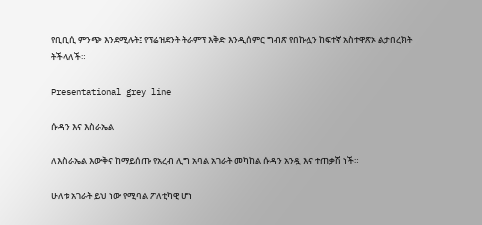የቢቢሲ ምንጭ እንደሚሉት፤ የፕሬዝደንት ትራምፕ እቅድ እንዲሰምር ግብጽ የበኩሏን ከፍተኛ አስተዋጽኦ ልታበረክት ትችላለች።

Presentational grey line

ሱዳን እና እስራኤል

ለእስራኤል እውቅና ከማይሰጡ የአረብ ሊግ አባል አገራት መካከል ሱዳን አንዷ እና ተጠቃሽ ነች።

ሁለቱ አገራት ይህ ነው የሚባል ፖለቲካዊ ሆነ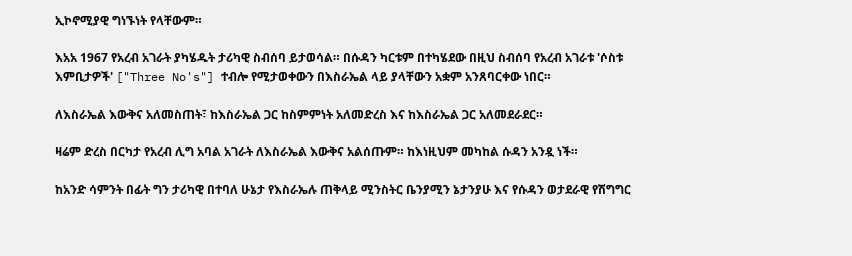ኢኮኖሚያዊ ግነኙነት የላቸውም።

እአአ 1967 የአረብ አገራት ያካሄዱት ታሪካዊ ስብሰባ ይታወሳል። በሱዳን ካርቱም በተካሄደው በዚህ ስብሰባ የአረብ አገራቱ 'ሶስቱ እምቢታዎች' ["Three No's"] ተብሎ የሚታወቀውን በእስራኤል ላይ ያላቸውን አቋም አንጸባርቀው ነበር።

ለእስራኤል እውቅና አለመስጠት፣ ከእስራኤል ጋር ከስምምነት አለመድረስ እና ከእስራኤል ጋር አለመደራደር።

ዛሬም ድረስ በርካታ የአረብ ሊግ አባል አገራት ለእስራኤል እውቅና አልሰጡም። ከእነዚህም መካከል ሱዳን አንዷ ነች።

ከአንድ ሳምንት በፊት ግን ታሪካዊ በተባለ ሁኔታ የእስራኤሉ ጠቅላይ ሚንስትር ቤንያሚን ኔታንያሁ እና የሱዳን ወታደራዊ የሽግግር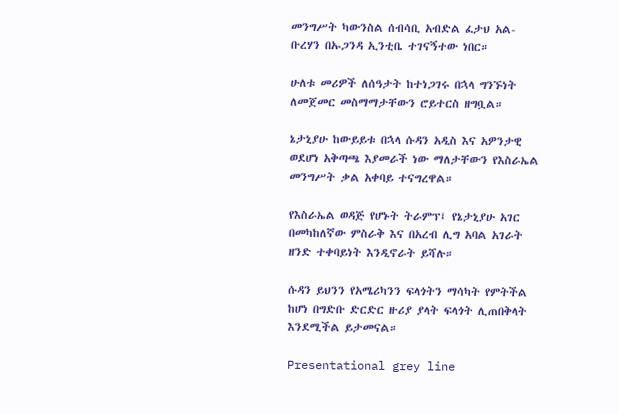መንግሥት ካውንስል ሰብሳቢ አብድል ፈታህ አል-ቡረሃን በኡጋንዳ ኢንቲቤ ተገናኝተው ነበር።

ሁለቱ መሪዎች ለሰዓታት ከተነጋገሩ በኋላ ግንኙነት ለመጀመር መስማማታቸውን ሮይተርስ ዘግቧል።

ኔታኒያሁ ከውይይቱ በኋላ ሱዳን አዲስ እና አዎንታዊ ወደሆነ አቅጣጫ እያመራች ነው ማለታቸውን የእስራኤል መንግሥት ቃል አቀባይ ተናግረዋል።

የእስራኤል ወዳጅ የሆኑት ትራምፕ፤ የኔታኒያሁ አገር በመካከለኛው ምስራቅ እና በአረብ ሊግ አባል አገራት ዘንድ ተቀባይነት እንዲኖራት ይሻሉ።

ሱዳን ይህንን የአሜሪካንን ፍላጎትን ማሳካት የምትችል ከሆነ በግድቡ ድርድር ዙሪያ ያላት ፍላጎት ሊጠበቅላት እንደሚችል ይታመናል።

Presentational grey line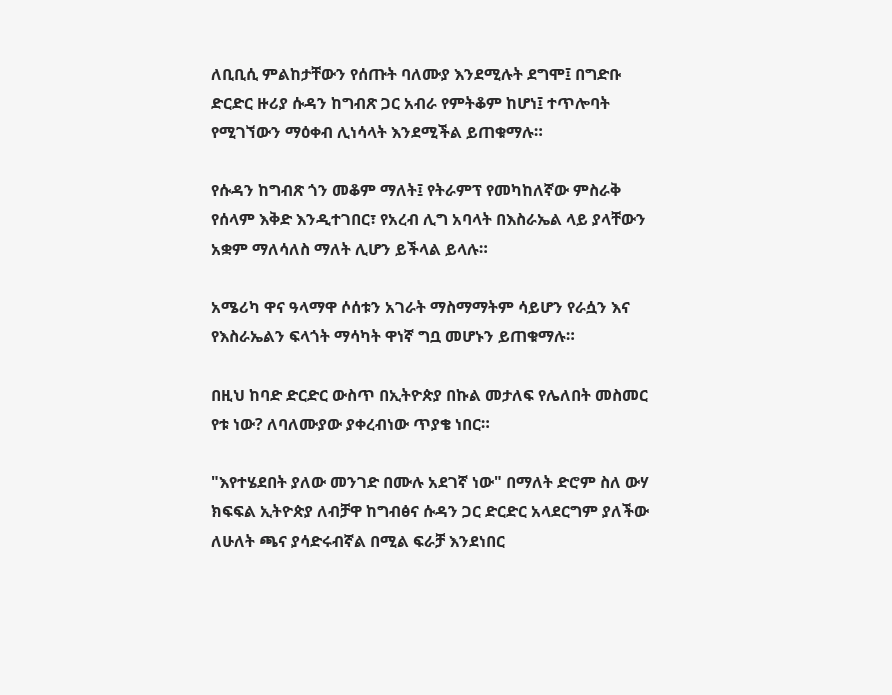ለቢቢሲ ምልከታቸውን የሰጡት ባለሙያ እንደሚሉት ደግሞ፤ በግድቡ ድርድር ዙሪያ ሱዳን ከግብጽ ጋር አብራ የምትቆም ከሆነ፤ ተጥሎባት የሚገኘውን ማዕቀብ ሊነሳላት እንደሚችል ይጠቁማሉ።

የሱዳን ከግብጽ ጎን መቆም ማለት፤ የትራምፕ የመካከለኛው ምስራቅ የሰላም እቅድ እንዲተገበር፣ የአረብ ሊግ አባላት በእስራኤል ላይ ያላቸውን አቋም ማለሳለስ ማለት ሊሆን ይችላል ይላሉ።

አሜሪካ ዋና ዓላማዋ ሶሰቱን አገራት ማስማማትም ሳይሆን የራሷን እና የእስራኤልን ፍላጎት ማሳካት ዋነኛ ግቧ መሆኑን ይጠቁማሉ።

በዚህ ከባድ ድርድር ውስጥ በኢትዮጵያ በኩል መታለፍ የሌለበት መስመር የቱ ነው? ለባለሙያው ያቀረብነው ጥያቄ ነበር።

"እየተሄደበት ያለው መንገድ በሙሉ አደገኛ ነው" በማለት ድሮም ስለ ውሃ ክፍፍል ኢትዮጵያ ለብቻዋ ከግብፅና ሱዳን ጋር ድርድር አላደርግም ያለችው ለሁለት ጫና ያሳድሩብኛል በሚል ፍራቻ እንደነበር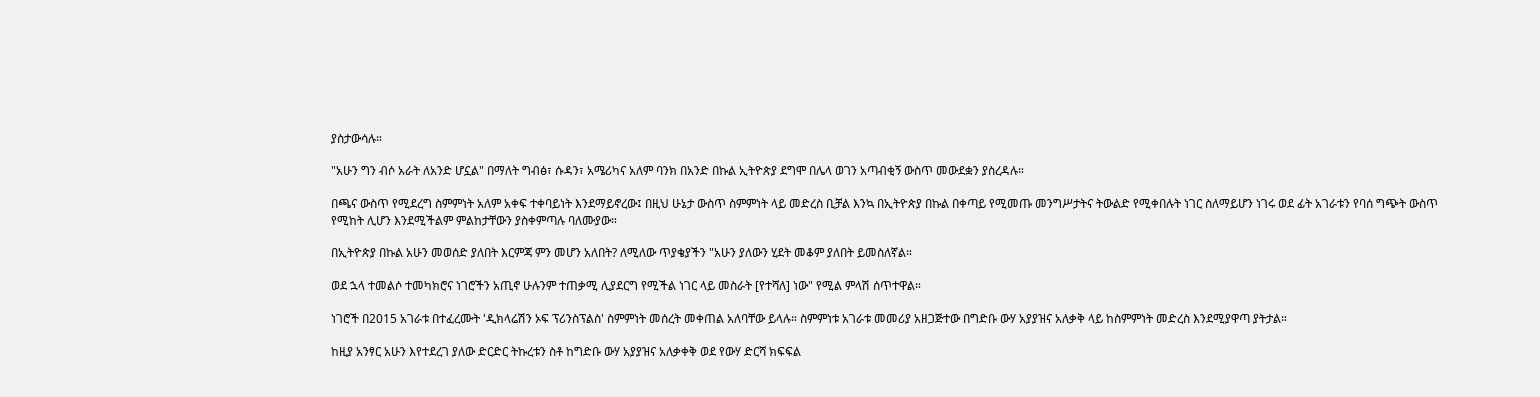ያስታውሳሉ።

"አሁን ግን ብሶ አራት ለአንድ ሆኗል" በማለት ግብፅ፣ ሱዳን፣ አሜሪካና አለም ባንክ በአንድ በኩል ኢትዮጵያ ደግሞ በሌላ ወገን አጣብቂኝ ውስጥ መውደቋን ያስረዳሉ።

በጫና ውስጥ የሚደረግ ስምምነት አለም አቀፍ ተቀባይነት እንደማይኖረው፤ በዚህ ሁኔታ ውስጥ ስምምነት ላይ መድረስ ቢቻል እንኳ በኢትዮጵያ በኩል በቀጣይ የሚመጡ መንግሥታትና ትውልድ የሚቀበሉት ነገር ስለማይሆን ነገሩ ወደ ፊት አገራቱን የባሰ ግጭት ውስጥ የሚከት ሊሆን እንደሚችልም ምልከታቸውን ያስቀምጣሉ ባለሙያው።

በኢትዮጵያ በኩል አሁን መወሰድ ያለበት እርምጃ ምን መሆን አለበት? ለሚለው ጥያቄያችን "አሁን ያለውን ሂደት መቆም ያለበት ይመስለኛል።

ወደ ኋላ ተመልሶ ተመካክሮና ነገሮችን አጢኖ ሁሉንም ተጠቃሚ ሊያደርግ የሚችል ነገር ላይ መስራት [የተሻለ] ነው" የሚል ምላሽ ሰጥተዋል።

ነገሮች በ2015 አገራቱ በተፈረሙት 'ዲክላሬሽን ኦፍ ፕሪንስፕልስ' ስምምነት መሰረት መቀጠል አለባቸው ይላሉ። ስምምነቱ አገራቱ መመሪያ አዘጋጅተው በግድቡ ውሃ አያያዝና አለቃቅ ላይ ከስምምነት መድረስ እንደሚያዋጣ ያትታል።

ከዚያ አንፃር አሁን እየተደረገ ያለው ድርድር ትኩረቱን ስቶ ከግድቡ ውሃ አያያዝና አለቃቀቅ ወደ የውሃ ድርሻ ክፍፍል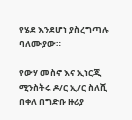የሄደ እንደሆነ ያስረግጣሉ ባለሙያው።

የውሃ መስኖ እና ኢነርጂ ሚንስትሩ ዶ/ር ኢ/ር ስለሺ በቀለ በግድቡ ዙሪያ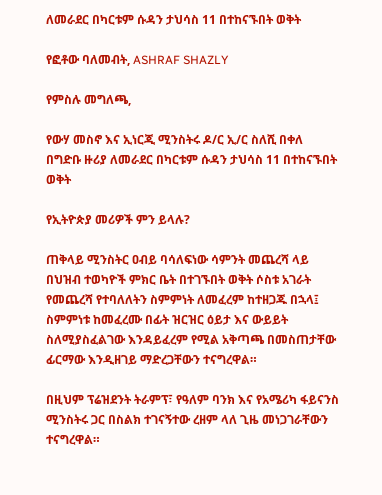ለመራደር በካርቱም ሱዳን ታህሳስ 11 በተከናኙበት ወቅት

የፎቶው ባለመብት, ASHRAF SHAZLY

የምስሉ መግለጫ,

የውሃ መስኖ እና ኢነርጂ ሚንስትሩ ዶ/ር ኢ/ር ስለሺ በቀለ በግድቡ ዙሪያ ለመራደር በካርቱም ሱዳን ታህሳስ 11 በተከናኙበት ወቅት

የኢትዮጵያ መሪዎች ምን ይላሉ?

ጠቅላይ ሚንስትር ዐብይ ባሳለፍነው ሳምንት መጨረሻ ላይ በህዝብ ተወካዮች ምክር ቤት በተገኙበት ወቅት ሶስቱ አገራት የመጨረሻ የተባለለትን ስምምነት ለመፈረም ከተዘጋጁ በኋላ፤ ስምምነቱ ከመፈረሙ በፊት ዝርዝር ዕይታ እና ውይይት ስለሚያስፈልገው እንዳይፈረም የሚል አቅጣጫ በመስጠታቸው ፊርማው እንዲዘገይ ማድረጋቸውን ተናግረዋል።

በዚህም ፕሬዝደንት ትራምፕ፣ የዓለም ባንክ እና የአሜሪካ ፋይናንስ ሚንስትሩ ጋር በስልክ ተገናኝተው ረዘም ላለ ጊዜ መነጋገራቸውን ተናግረዋል።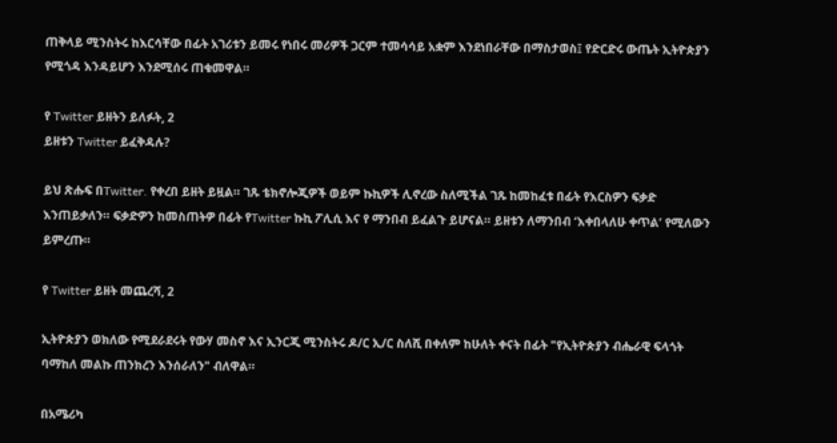ጠቅላይ ሚንስትሩ ከእርሳቸው በፊት አገሪቱን ይመሩ የነበሩ መሪዎች ጋርም ተመሳሳይ አቋም እንደነበራቸው በማስታወስ፤ የድርድሩ ውጤት ኢትዮጵያን የሚጎዳ እንዳይሆን እንደሚሰሩ ጠቁመዋል።

የ Twitter ይዘትን ይለፉት, 2
ይዘቱን Twitter ይፈቅዳሉ?

ይህ ጽሑፍ በTwitter. የቀረበ ይዘት ይዟል። ገጹ ቴክኖሎጂዎች ወይም ኩኪዎች ሊኖረው ስለሚችል ገጹ ከመከፈቱ በፊት የእርስዎን ፍቃድ እንጠይቃለን። ፍቃድዎን ከመስጠትዎ በፊት የTwitter ኩኪ ፖሊሲ እና የ ማንበብ ይፈልጉ ይሆናል። ይዘቱን ለማንበብ ‘እቀበላለሁ ቀጥል’ የሚለውን ይምረጡ።

የ Twitter ይዘት መጨረሻ, 2

ኢትዮጵያን ወክለው የሚደራደሩት የውሃ መስኖ እና ኢንርጂ ሚንስትሩ ዶ/ር ኢ/ር ስለሺ በቀለም ከሁለት ቀናት በፊት "የኢትዮጵያን ብሔራዊ ፍላጎት ባማከለ መልኩ ጠንክረን እንሰራለን" ብለዋል።

በአሜሪካ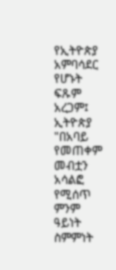የኢትዮጵያ አምባሳደር የሆኑት ፍጹም አረጋም፤ ኢትዮጵያ "በአባይ የመጠቀም መብቷን አሳልፎ የሚሰጥ ምንም ዓይነት ስምምነት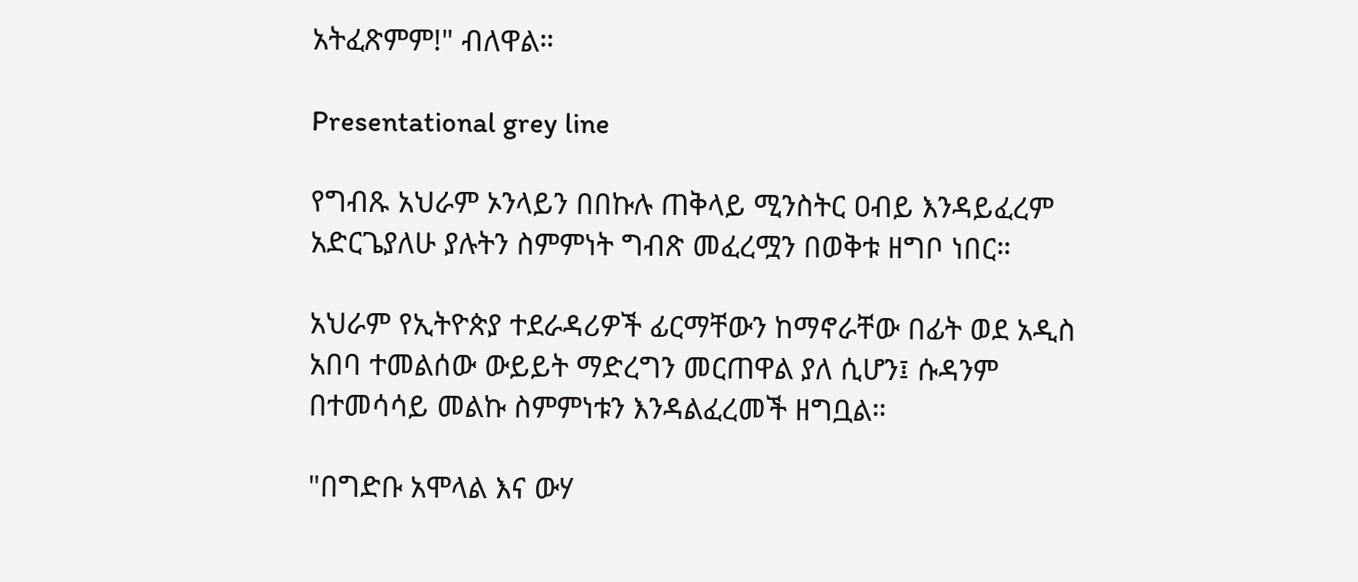አትፈጽምም!" ብለዋል።

Presentational grey line

የግብጹ አህራም ኦንላይን በበኩሉ ጠቅላይ ሚንስትር ዐብይ እንዳይፈረም አድርጌያለሁ ያሉትን ስምምነት ግብጽ መፈረሟን በወቅቱ ዘግቦ ነበር።

አህራም የኢትዮጵያ ተደራዳሪዎች ፊርማቸውን ከማኖራቸው በፊት ወደ አዲስ አበባ ተመልሰው ውይይት ማድረግን መርጠዋል ያለ ሲሆን፤ ሱዳንም በተመሳሳይ መልኩ ስምምነቱን እንዳልፈረመች ዘግቧል።

"በግድቡ አሞላል እና ውሃ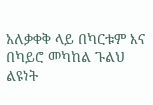አለቃቀቅ ላይ በካርቱም እና በካይሮ መካከል ጉልህ ልዩነት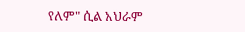የለም" ሲል አህራም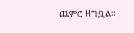ጨምሮ ዘግቧል።